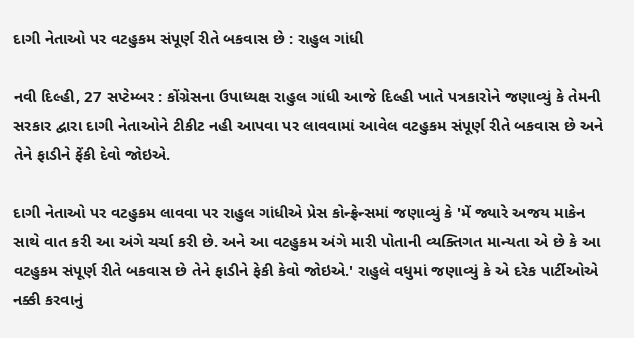દાગી નેતાઓ પર વટહુકમ સંપૂર્ણ રીતે બકવાસ છે : રાહુલ ગાંધી

નવી દિલ્હી, 27 સપ્ટેમ્બર : કોંગ્રેસના ઉપાધ્યક્ષ રાહુલ ગાંધી આજે દિલ્હી ખાતે પત્રકારોને જણાવ્યું કે તેમની સરકાર દ્વારા દાગી નેતાઓને ટીકીટ નહી આપવા પર લાવવામાં આવેલ વટહુકમ સંપૂર્ણ રીતે બકવાસ છે અને તેને ફાડીને ફેંકી દેવો જોઇએ.

દાગી નેતાઓ પર વટહુકમ લાવવા પર રાહુલ ગાંધીએ પ્રેસ કોન્ફ્રેન્સમાં જણાવ્યું કે 'મેં જ્યારે અજય માકેન સાથે વાત કરી આ અંગે ચર્ચા કરી છે. અને આ વટહુકમ અંગે મારી પોતાની વ્યક્તિગત માન્યતા એ છે કે આ વટહુકમ સંપૂર્ણ રીતે બકવાસ છે તેને ફાડીને ફેકી કેવો જોઇએ.' રાહુલે વધુમાં જણાવ્યું કે એ દરેક પાર્ટીઓએ નક્કી કરવાનું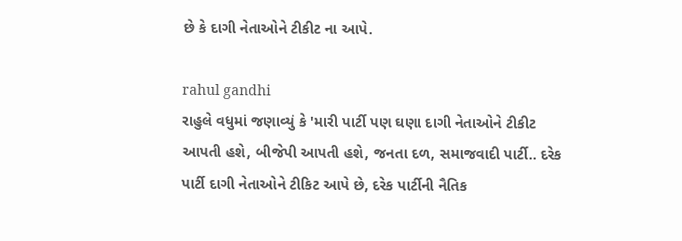છે કે દાગી નેતાઓને ટીકીટ ના આપે.

rahul gandhi
રાહુલે વધુમાં જણાવ્યું કે 'મારી પાર્ટી પણ ઘણા દાગી નેતાઓને ટીકીટ આપતી હશે, બીજેપી આપતી હશે, જનતા દળ, સમાજવાદી પાર્ટી.. દરેક પાર્ટી દાગી નેતાઓને ટીકિટ આપે છે, દરેક પાર્ટીની નૈતિક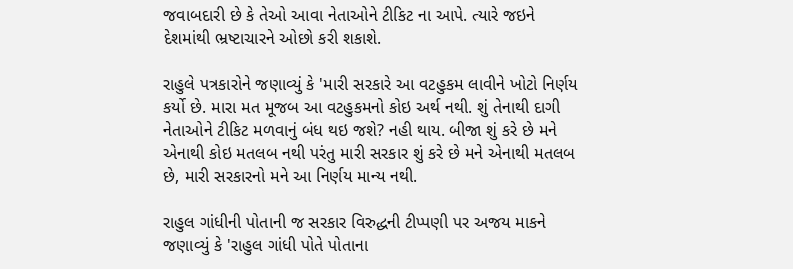જવાબદારી છે કે તેઓ આવા નેતાઓને ટીકિટ ના આપે. ત્યારે જઇને દેશમાંથી ભ્રષ્ટાચારને ઓછો કરી શકાશે.

રાહુલે પત્રકારોને જણાવ્યું કે 'મારી સરકારે આ વટહુકમ લાવીને ખોટો નિર્ણય કર્યો છે. મારા મત મૂજબ આ વટહુકમનો કોઇ અર્થ નથી. શું તેનાથી દાગી નેતાઓને ટીકિટ મળવાનું બંધ થઇ જશે? નહી થાય. બીજા શું કરે છે મને એનાથી કોઇ મતલબ નથી પરંતુ મારી સરકાર શું કરે છે મને એનાથી મતલબ છે, મારી સરકારનો મને આ નિર્ણય માન્ય નથી.

રાહુલ ગાંધીની પોતાની જ સરકાર વિરુદ્ધની ટીપ્પણી પર અજય માકને જણાવ્યું કે 'રાહુલ ગાંધી પોતે પોતાના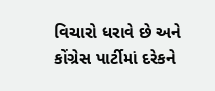વિચારો ધરાવે છે અને કોંગ્રેસ પાર્ટીમાં દરેકને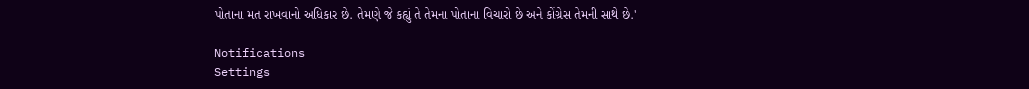પોતાના મત રાખવાનો અધિકાર છે. તેમણે જે કહ્યું તે તેમના પોતાના વિચારો છે અને કોંગ્રેસ તેમની સાથે છે.'

Notifications
Settings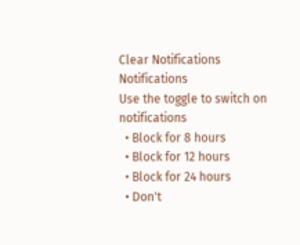Clear Notifications
Notifications
Use the toggle to switch on notifications
  • Block for 8 hours
  • Block for 12 hours
  • Block for 24 hours
  • Don't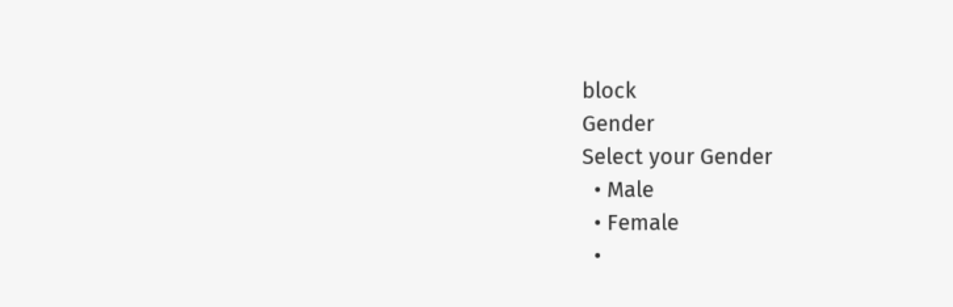block
Gender
Select your Gender
  • Male
  • Female
  •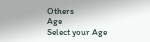Others
Age
Select your Age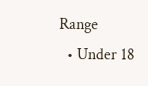Range
  • Under 18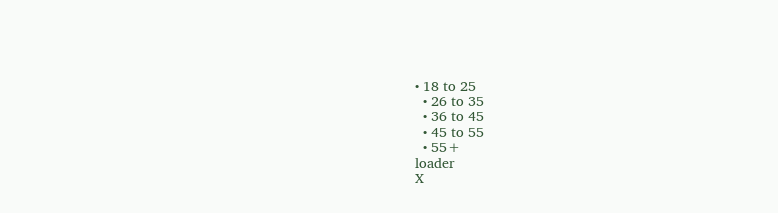• 18 to 25
  • 26 to 35
  • 36 to 45
  • 45 to 55
  • 55+
loader
X